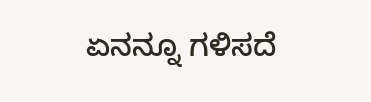ಏನನ್ನೂ ಗಳಿಸದೆ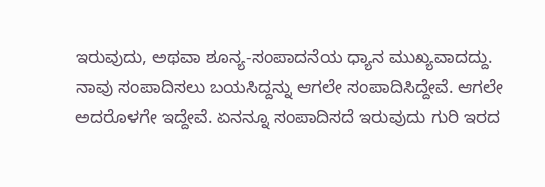ಇರುವುದು, ಅಥವಾ ಶೂನ್ಯ-ಸಂಪಾದನೆಯ ಧ್ಯಾನ ಮುಖ್ಯವಾದದ್ದು. ನಾವು ಸಂಪಾದಿಸಲು ಬಯಸಿದ್ದನ್ನು ಆಗಲೇ ಸಂಪಾದಿಸಿದ್ದೇವೆ. ಆಗಲೇ ಅದರೊಳಗೇ ಇದ್ದೇವೆ. ಏನನ್ನೂ ಸಂಪಾದಿಸದೆ ಇರುವುದು ಗುರಿ ಇರದ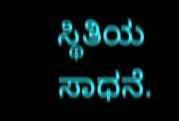ಸ್ಥಿತಿಯ ಸಾಧನೆ.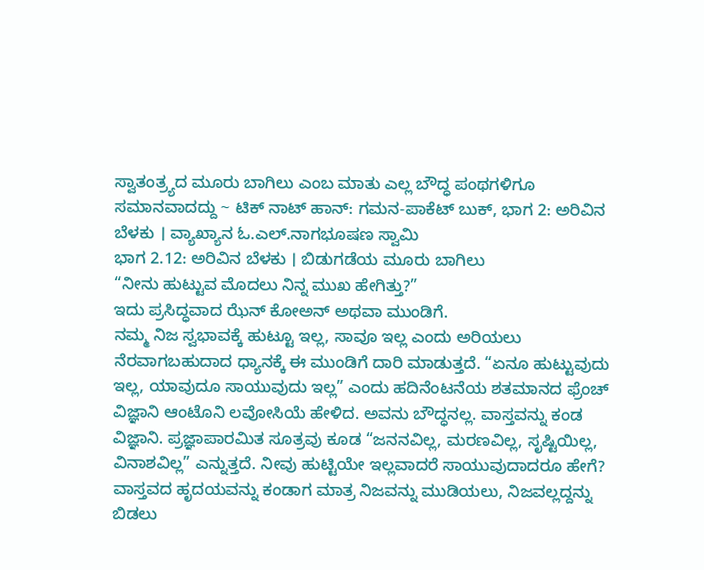ಸ್ವಾತಂತ್ರ್ಯದ ಮೂರು ಬಾಗಿಲು ಎಂಬ ಮಾತು ಎಲ್ಲ ಬೌದ್ಧ ಪಂಥಗಳಿಗೂ ಸಮಾನವಾದದ್ದು ~ ಟಿಕ್ ನಾಟ್ ಹಾನ್: ಗಮನ-ಪಾಕೆಟ್ ಬುಕ್, ಭಾಗ 2: ಅರಿವಿನ ಬೆಳಕು । ವ್ಯಾಖ್ಯಾನ ಓ.ಎಲ್.ನಾಗಭೂಷಣ ಸ್ವಾಮಿ
ಭಾಗ 2.12: ಅರಿವಿನ ಬೆಳಕು । ಬಿಡುಗಡೆಯ ಮೂರು ಬಾಗಿಲು
“ನೀನು ಹುಟ್ಟುವ ಮೊದಲು ನಿನ್ನ ಮುಖ ಹೇಗಿತ್ತು?”
ಇದು ಪ್ರಸಿದ್ಧವಾದ ಝೆನ್ ಕೋಅನ್ ಅಥವಾ ಮುಂಡಿಗೆ.
ನಮ್ಮ ನಿಜ ಸ್ವಭಾವಕ್ಕೆ ಹುಟ್ಟೂ ಇಲ್ಲ, ಸಾವೂ ಇಲ್ಲ ಎಂದು ಅರಿಯಲು ನೆರವಾಗಬಹುದಾದ ಧ್ಯಾನಕ್ಕೆ ಈ ಮುಂಡಿಗೆ ದಾರಿ ಮಾಡುತ್ತದೆ. “ಏನೂ ಹುಟ್ಟುವುದು ಇಲ್ಲ, ಯಾವುದೂ ಸಾಯುವುದು ಇಲ್ಲ” ಎಂದು ಹದಿನೆಂಟನೆಯ ಶತಮಾನದ ಫ್ರೆಂಚ್ ವಿಜ್ಞಾನಿ ಆಂಟೊನಿ ಲವೋಸಿಯೆ ಹೇಳಿದ. ಅವನು ಬೌದ್ಧನಲ್ಲ. ವಾಸ್ತವನ್ನು ಕಂಡ ವಿಜ್ಞಾನಿ. ಪ್ರಜ್ಞಾಪಾರಮಿತ ಸೂತ್ರವು ಕೂಡ “ಜನನವಿಲ್ಲ, ಮರಣವಿಲ್ಲ, ಸೃಷ್ಟಿಯಿಲ್ಲ, ವಿನಾಶವಿಲ್ಲ” ಎನ್ನುತ್ತದೆ. ನೀವು ಹುಟ್ಟಿಯೇ ಇಲ್ಲವಾದರೆ ಸಾಯುವುದಾದರೂ ಹೇಗೆ? ವಾಸ್ತವದ ಹೃದಯವನ್ನು ಕಂಡಾಗ ಮಾತ್ರ ನಿಜವನ್ನು ಮುಡಿಯಲು, ನಿಜವಲ್ಲದ್ದನ್ನು ಬಿಡಲು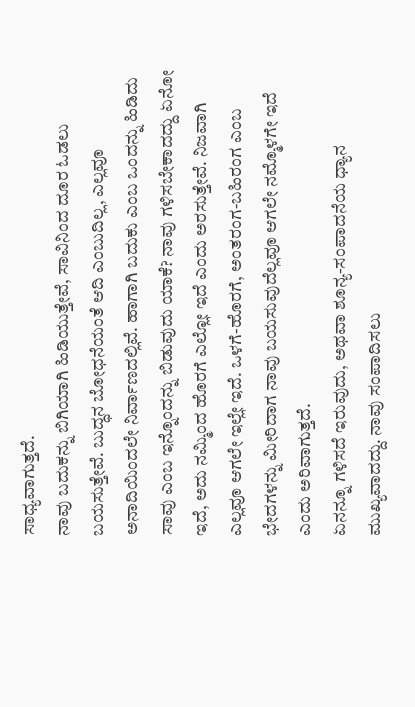ಸಾಧ್ಯವಾಗುತ್ತದೆ.
ನಾವು ಬದುಕನ್ನು ಬಿಗಿಯಾಗಿ ಹಿಡಿಯುತ್ತೇವೆ, ಸಾವಿನಿಂದ ದೂರ ಓಡಲು ಬಯಸುತ್ತೇವೆ. ಬುದ್ಧನ ಬೋಧನೆಯಂತೆ ಆದಿ ಎಂಬುದಿಲ್ಲ, ಎಲ್ಲವೂ ಅನಾದಿಯಿಂದಲೇ ನಿರ್ವಾಣದಲ್ಲಿವೆ. ಹಾಗಾಗಿ ಬದುಕು ಎಂಬ ಒಂದನ್ನು ಹಿಡಿದು ಸಾವು ಎಂಬ ಇನ್ನೊಂದನ್ನು ಬಿಡುವುದು ಯಾಕೆ? ನಾವು ಗಳಿಸಬೇಕಾದದ್ದು ಏನೋ ಇದೆ, ಅದು ನಮ್ಮಿಂದ ಹೊರಗೆ ಎಲ್ಲೋ ಇದೆ ಎಂದು ಅರಸುತ್ತೇವೆ. ನಿಜವಾಗಿ ಎಲ್ಲವೂ ಆಗಲೇ ಇಲ್ಲೇ ಇದೆ. ಒಳಗೆ-ಹೊರಗೆ, ಅಂತರಂಗ-ಬಹಿರಂಗ ಎಂಬ ಭೇದಗಳನ್ನು ಮೀರಿದಾಗ ನಾವು ಬಯಸುವುದೆಲ್ಲವೂ ಆಗಲೇ ನಮ್ಮೊಳಗೇ ಇದೆ ಎಂದು ಅರಿವಾಗುತ್ತದೆ.
ಏನನ್ನೂ ಗಳಿಸದೆ ಇರುವುದು, ಅಥವಾ ಶೂನ್ಯ-ಸಂಪಾದನೆಯ ಧ್ಯಾನ ಮುಖ್ಯವಾದದ್ದು. ನಾವು ಸಂಪಾದಿಸಲು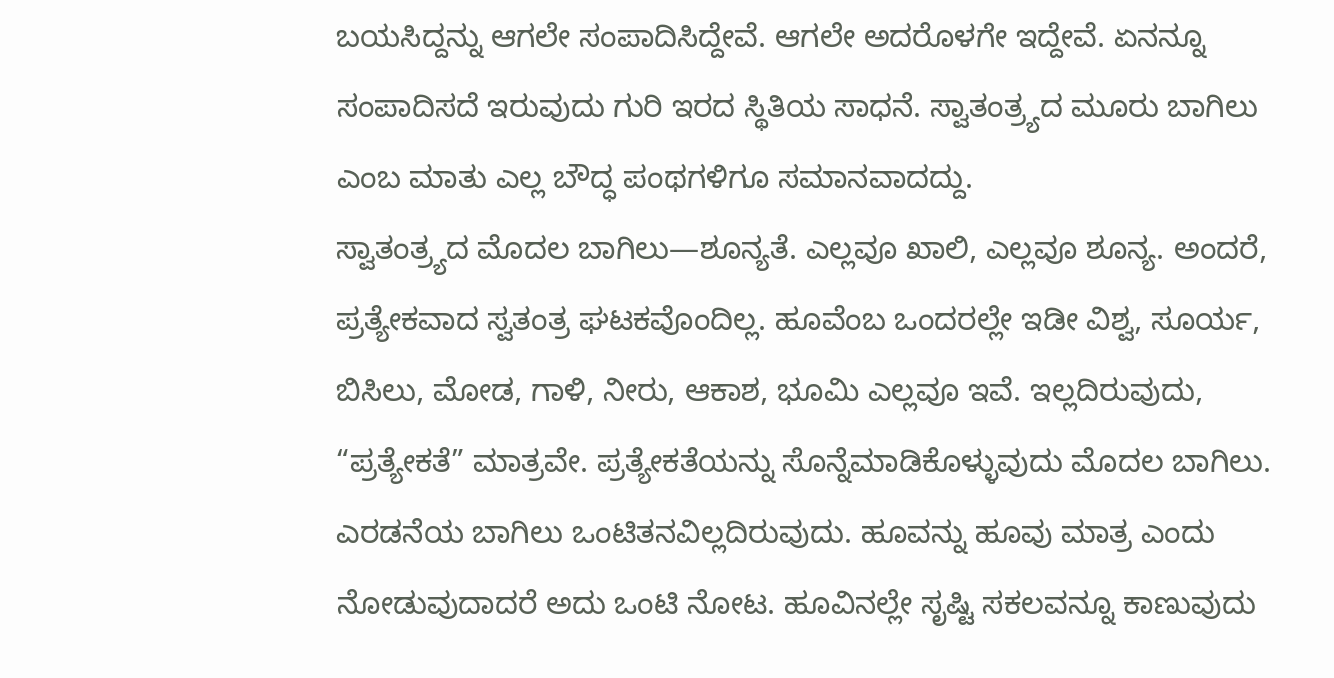ಬಯಸಿದ್ದನ್ನು ಆಗಲೇ ಸಂಪಾದಿಸಿದ್ದೇವೆ. ಆಗಲೇ ಅದರೊಳಗೇ ಇದ್ದೇವೆ. ಏನನ್ನೂ ಸಂಪಾದಿಸದೆ ಇರುವುದು ಗುರಿ ಇರದ ಸ್ಥಿತಿಯ ಸಾಧನೆ. ಸ್ವಾತಂತ್ರ್ಯದ ಮೂರು ಬಾಗಿಲು ಎಂಬ ಮಾತು ಎಲ್ಲ ಬೌದ್ಧ ಪಂಥಗಳಿಗೂ ಸಮಾನವಾದದ್ದು.
ಸ್ವಾತಂತ್ರ್ಯದ ಮೊದಲ ಬಾಗಿಲು—ಶೂನ್ಯತೆ. ಎಲ್ಲವೂ ಖಾಲಿ, ಎಲ್ಲವೂ ಶೂನ್ಯ. ಅಂದರೆ, ಪ್ರತ್ಯೇಕವಾದ ಸ್ವತಂತ್ರ ಘಟಕವೊಂದಿಲ್ಲ. ಹೂವೆಂಬ ಒಂದರಲ್ಲೇ ಇಡೀ ವಿಶ್ವ, ಸೂರ್ಯ, ಬಿಸಿಲು, ಮೋಡ, ಗಾಳಿ, ನೀರು, ಆಕಾಶ, ಭೂಮಿ ಎಲ್ಲವೂ ಇವೆ. ಇಲ್ಲದಿರುವುದು, “ಪ್ರತ್ಯೇಕತೆ” ಮಾತ್ರವೇ. ಪ್ರತ್ಯೇಕತೆಯನ್ನು ಸೊನ್ನೆಮಾಡಿಕೊಳ್ಳುವುದು ಮೊದಲ ಬಾಗಿಲು.
ಎರಡನೆಯ ಬಾಗಿಲು ಒಂಟಿತನವಿಲ್ಲದಿರುವುದು. ಹೂವನ್ನು ಹೂವು ಮಾತ್ರ ಎಂದು ನೋಡುವುದಾದರೆ ಅದು ಒಂಟಿ ನೋಟ. ಹೂವಿನಲ್ಲೇ ಸೃಷ್ಟಿ ಸಕಲವನ್ನೂ ಕಾಣುವುದು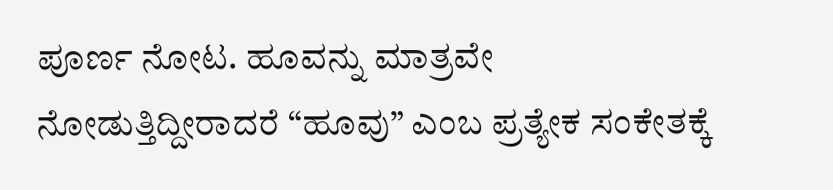ಪೂರ್ಣ ನೋಟ. ಹೂವನ್ನು ಮಾತ್ರವೇ ನೋಡುತ್ತಿದ್ದೀರಾದರೆ “ಹೂವು” ಎಂಬ ಪ್ರತ್ಯೇಕ ಸಂಕೇತಕ್ಕೆ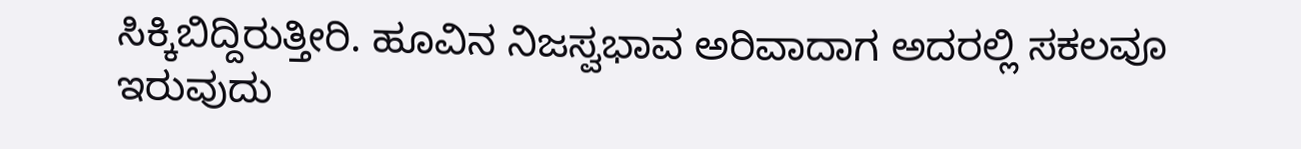ಸಿಕ್ಕಿಬಿದ್ದಿರುತ್ತೀರಿ. ಹೂವಿನ ನಿಜಸ್ವಭಾವ ಅರಿವಾದಾಗ ಅದರಲ್ಲಿ ಸಕಲವೂ ಇರುವುದು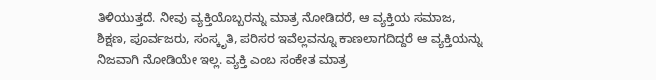ತಿಳಿಯುತ್ತದೆ. ನೀವು ವ್ಯಕ್ತಿಯೊಬ್ಬರನ್ನು ಮಾತ್ರ ನೋಡಿದರೆ, ಆ ವ್ಯಕ್ತಿಯ ಸಮಾಜ, ಶಿಕ್ಷಣ, ಪೂರ್ವಜರು, ಸಂಸ್ಕೃತಿ, ಪರಿಸರ ಇವೆಲ್ಲವನ್ನೂ ಕಾಣಲಾಗದಿದ್ದರೆ ಆ ವ್ಯಕ್ತಿಯನ್ನು ನಿಜವಾಗಿ ನೋಡಿಯೇ ಇಲ್ಲ. ವ್ಯಕ್ತಿ ಎಂಬ ಸಂಕೇತ ಮಾತ್ರ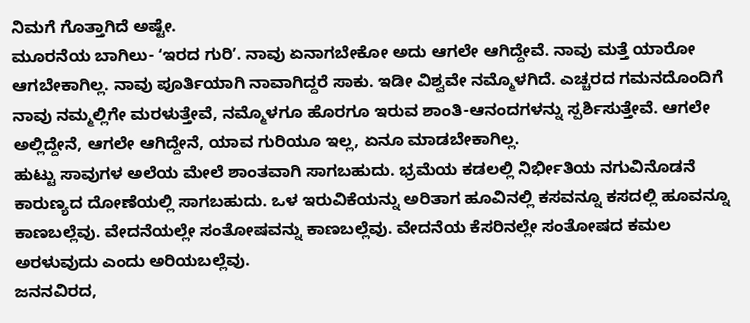ನಿಮಗೆ ಗೊತ್ತಾಗಿದೆ ಅಷ್ಟೇ.
ಮೂರನೆಯ ಬಾಗಿಲು- ʻಇರದ ಗುರಿʼ. ನಾವು ಏನಾಗಬೇಕೋ ಅದು ಆಗಲೇ ಆಗಿದ್ದೇವೆ. ನಾವು ಮತ್ತೆ ಯಾರೋ ಆಗಬೇಕಾಗಿಲ್ಲ. ನಾವು ಪೂರ್ತಿಯಾಗಿ ನಾವಾಗಿದ್ದರೆ ಸಾಕು. ಇಡೀ ವಿಶ್ವವೇ ನಮ್ಮೊಳಗಿದೆ. ಎಚ್ಚರದ ಗಮನದೊಂದಿಗೆ ನಾವು ನಮ್ಮಲ್ಲಿಗೇ ಮರಳುತ್ತೇವೆ, ನಮ್ಮೊಳಗೂ ಹೊರಗೂ ಇರುವ ಶಾಂತಿ-ಆನಂದಗಳನ್ನು ಸ್ಪರ್ಶಿಸುತ್ತೇವೆ. ಆಗಲೇ ಅಲ್ಲಿದ್ದೇನೆ, ಆಗಲೇ ಆಗಿದ್ದೇನೆ, ಯಾವ ಗುರಿಯೂ ಇಲ್ಲ, ಏನೂ ಮಾಡಬೇಕಾಗಿಲ್ಲ.
ಹುಟ್ಟು ಸಾವುಗಳ ಅಲೆಯ ಮೇಲೆ ಶಾಂತವಾಗಿ ಸಾಗಬಹುದು. ಭ್ರಮೆಯ ಕಡಲಲ್ಲಿ ನಿರ್ಭೀತಿಯ ನಗುವಿನೊಡನೆ ಕಾರುಣ್ಯದ ದೋಣೆಯಲ್ಲಿ ಸಾಗಬಹುದು. ಒಳ ಇರುವಿಕೆಯನ್ನು ಅರಿತಾಗ ಹೂವಿನಲ್ಲಿ ಕಸವನ್ನೂ ಕಸದಲ್ಲಿ ಹೂವನ್ನೂ ಕಾಣಬಲ್ಲೆವು. ವೇದನೆಯಲ್ಲೇ ಸಂತೋಷವನ್ನು ಕಾಣಬಲ್ಲೆವು. ವೇದನೆಯ ಕೆಸರಿನಲ್ಲೇ ಸಂತೋಷದ ಕಮಲ ಅರಳುವುದು ಎಂದು ಅರಿಯಬಲ್ಲೆವು.
ಜನನವಿರದ,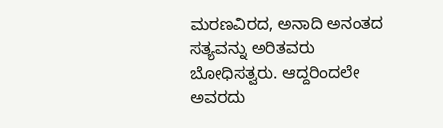ಮರಣವಿರದ, ಅನಾದಿ ಅನಂತದ ಸತ್ಯವನ್ನು ಅರಿತವರು ಬೋಧಿಸತ್ವರು. ಆದ್ದರಿಂದಲೇ ಅವರದು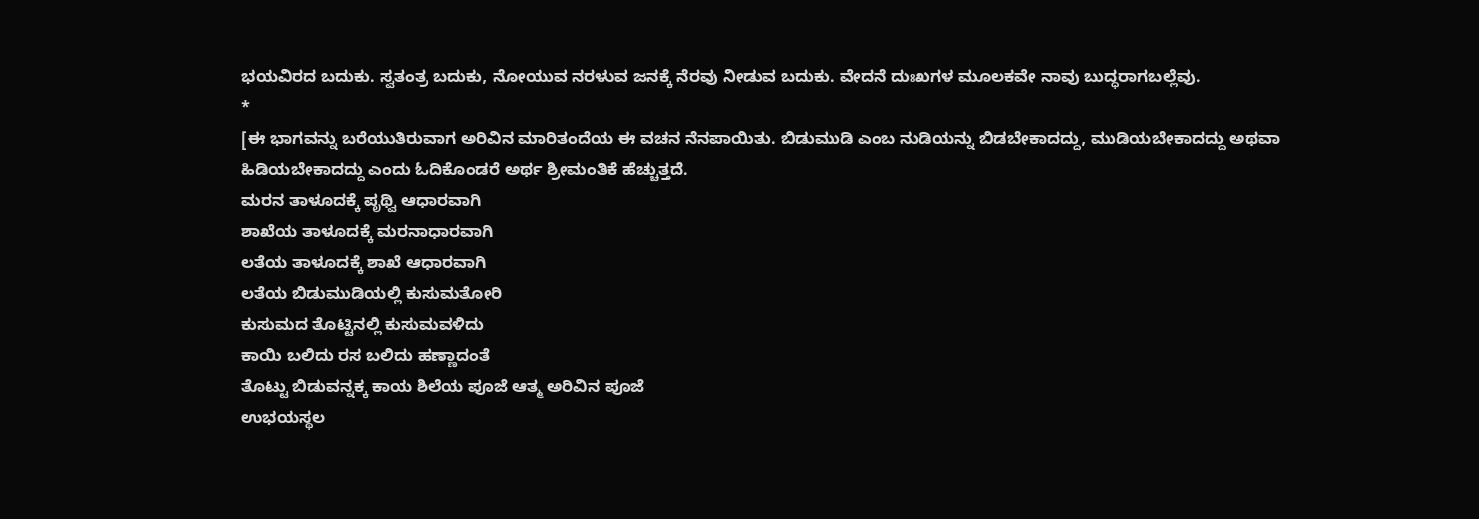ಭಯವಿರದ ಬದುಕು. ಸ್ವತಂತ್ರ ಬದುಕು, ನೋಯುವ ನರಳುವ ಜನಕ್ಕೆ ನೆರವು ನೀಡುವ ಬದುಕು. ವೇದನೆ ದುಃಖಗಳ ಮೂಲಕವೇ ನಾವು ಬುದ್ಧರಾಗಬಲ್ಲೆವು.
*
[ಈ ಭಾಗವನ್ನು ಬರೆಯುತಿರುವಾಗ ಅರಿವಿನ ಮಾರಿತಂದೆಯ ಈ ವಚನ ನೆನಪಾಯಿತು. ಬಿಡುಮುಡಿ ಎಂಬ ನುಡಿಯನ್ನು ಬಿಡಬೇಕಾದದ್ದು, ಮುಡಿಯಬೇಕಾದದ್ದು ಅಥವಾ ಹಿಡಿಯಬೇಕಾದದ್ದು ಎಂದು ಓದಿಕೊಂಡರೆ ಅರ್ಥ ಶ್ರೀಮಂತಿಕೆ ಹೆಚ್ಚುತ್ತದೆ.
ಮರನ ತಾಳೂದಕ್ಕೆ ಪೃಥ್ವಿ ಆಧಾರವಾಗಿ
ಶಾಖೆಯ ತಾಳೂದಕ್ಕೆ ಮರನಾಧಾರವಾಗಿ
ಲತೆಯ ತಾಳೂದಕ್ಕೆ ಶಾಖೆ ಆಧಾರವಾಗಿ
ಲತೆಯ ಬಿಡುಮುಡಿಯಲ್ಲಿ ಕುಸುಮತೋರಿ
ಕುಸುಮದ ತೊಟ್ಟಿನಲ್ಲಿ ಕುಸುಮವಳಿದು
ಕಾಯಿ ಬಲಿದು ರಸ ಬಲಿದು ಹಣ್ಣಾದಂತೆ
ತೊಟ್ಟು ಬಿಡುವನ್ನಕ್ಕ ಕಾಯ ಶಿಲೆಯ ಪೂಜೆ ಆತ್ಮ ಅರಿವಿನ ಪೂಜೆ
ಉಭಯಸ್ಥಲ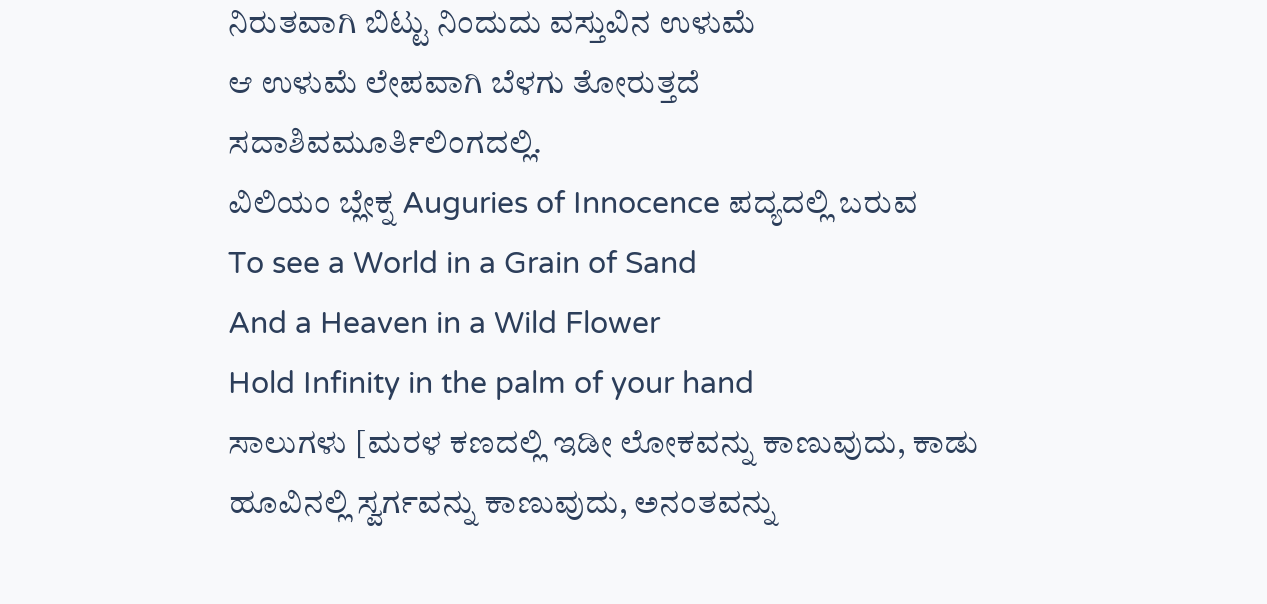ನಿರುತವಾಗಿ ಬಿಟ್ಟು ನಿಂದುದು ವಸ್ತುವಿನ ಉಳುಮೆ
ಆ ಉಳುಮೆ ಲೇಪವಾಗಿ ಬೆಳಗು ತೋರುತ್ತದೆ
ಸದಾಶಿವಮೂರ್ತಿಲಿಂಗದಲ್ಲಿ.
ವಿಲಿಯಂ ಬ್ಲೇಕ್ನ Auguries of Innocence ಪದ್ಯದಲ್ಲಿ ಬರುವ
To see a World in a Grain of Sand
And a Heaven in a Wild Flower
Hold Infinity in the palm of your hand
ಸಾಲುಗಳು [ಮರಳ ಕಣದಲ್ಲಿ ಇಡೀ ಲೋಕವನ್ನು ಕಾಣುವುದು, ಕಾಡು ಹೂವಿನಲ್ಲಿ ಸ್ವರ್ಗವನ್ನು ಕಾಣುವುದು, ಅನಂತವನ್ನು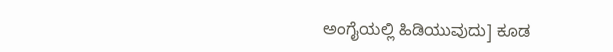ಅಂಗೈಯಲ್ಲಿ ಹಿಡಿಯುವುದು] ಕೂಡ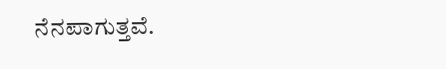ನೆನಪಾಗುತ್ತವೆ.